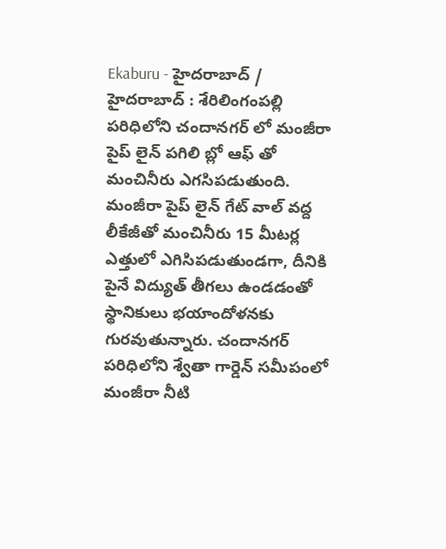Ekaburu - హైదరాబాద్ / హైదరాబాద్ : శేరిలింగంపల్లి పరిధిలోని చందానగర్ లో మంజీరా పైప్ లైన్ పగిలి బ్లో ఆఫ్ తో మంచినీరు ఎగసిపడుతుంది. మంజీరా పైప్ లైన్ గేట్ వాల్ వద్ద లీకేజీతో మంచినీరు 15 మీటర్ల ఎత్తులో ఎగిసిపడుతుండగా, దీనికి పైనే విద్యుత్ తీగలు ఉండడంతో స్థానికులు భయాందోళనకు గురవుతున్నారు. చందానగర్ పరిధిలోని శ్వేతా గార్డెన్ సమీపంలో మంజీరా నీటి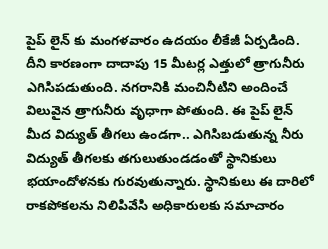పైప్ లైన్ కు మంగళవారం ఉదయం లీకేజీ ఏర్పడింది. దీని కారణంగా దాదాపు 15 మీటర్ల ఎత్తులో త్రాగునీరు ఎగిసిపడుతుంది. నగరానికి మంచినీటిని అందించే విలువైన త్రాగునీరు వృధాగా పోతుంది. ఈ పైప్ లైన్ మీద విద్యుత్ తీగలు ఉండగా.. ఎగిసిబడుతున్న నీరు విద్యుత్ తీగలకు తగులుతుండడంతో స్థానికులు భయాందోళనకు గురవుతున్నారు. స్థానికులు ఈ దారిలో రాకపోకలను నిలిపివేసి అధికారులకు సమాచారం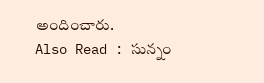అందించారు.
Also Read : సున్నం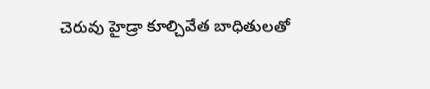చెరువు హైడ్రా కూల్చివేత బాధితులతో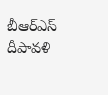బీఆర్ఎస్ దీపావళి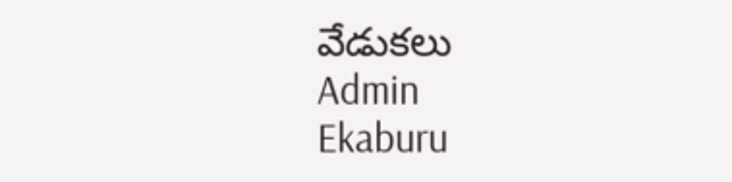వేడుకలు
Admin
Ekaburu